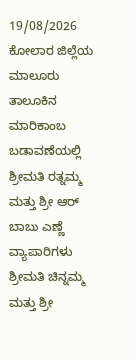19/08/2026
ಕೋಲಾರ ಜಿಲ್ಲೆಯ ಮಾಲೂರು ತಾಲೂಕಿನ ಮಾರಿಕಾಂಬ ಬಡಾವಣೆಯಲ್ಲಿ ಶ್ರೀಮತಿ ರತ್ನಮ್ಮ ಮತ್ತು ಶ್ರೀ ಆರ್ ಬಾಬು ಎಣ್ಣೆ ವ್ಯಾಪಾರಿಗಳು ಶ್ರೀಮತಿ ಚಿನ್ನಮ್ಮ ಮತ್ತು ಶ್ರೀ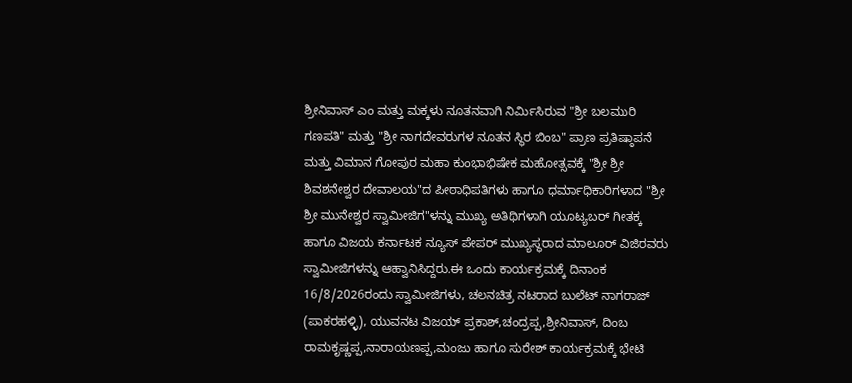ಶ್ರೀನಿವಾಸ್ ಎಂ ಮತ್ತು ಮಕ್ಕಳು ನೂತನವಾಗಿ ನಿರ್ಮಿಸಿರುವ "ಶ್ರೀ ಬಲಮುರಿ ಗಣಪತಿ" ಮತ್ತು "ಶ್ರೀ ನಾಗದೇವರುಗಳ ನೂತನ ಸ್ಥಿರ ಬಿಂಬ" ಪ್ರಾಣ ಪ್ರತಿಷ್ಠಾಪನೆ ಮತ್ತು ವಿಮಾನ ಗೋಪುರ ಮಹಾ ಕುಂಭಾಭಿಷೇಕ ಮಹೋತ್ಸವಕ್ಕೆ "ಶ್ರೀ ಶ್ರೀ ಶಿವಶನೇಶ್ವರ ದೇವಾಲಯ"ದ ಪೀಠಾಧಿಪತಿಗಳು ಹಾಗೂ ಧರ್ಮಾಧಿಕಾರಿಗಳಾದ "ಶ್ರೀ ಶ್ರೀ ಮುನೇಶ್ವರ ಸ್ವಾಮೀಜಿಗ"ಳನ್ನು ಮುಖ್ಯ ಅತಿಥಿಗಳಾಗಿ ಯೂಟ್ಯಬರ್ ಗೀತಕ್ಕ ಹಾಗೂ ವಿಜಯ ಕರ್ನಾಟಕ ನ್ಯೂಸ್ ಪೇಪರ್ ಮುಖ್ಯಸ್ಥರಾದ ಮಾಲೂರ್ ವಿಜಿರವರು ಸ್ವಾಮೀಜಿಗಳನ್ನು ಆಹ್ವಾನಿಸಿದ್ದರು.ಈ ಒಂದು ಕಾರ್ಯಕ್ರಮಕ್ಕೆ ದಿನಾಂಕ 16/8/2026ರಂದು ಸ್ವಾಮೀಜಿಗಳು, ಚಲನಚಿತ್ರ ನಟರಾದ ಬುಲೆಟ್ ನಾಗರಾಜ್ (ಪಾಕರಹಳ್ಳಿ), ಯುವನಟ ವಿಜಯ್ ಪ್ರಕಾಶ್,ಚಂದ್ರಪ್ಪ,ಶ್ರೀನಿವಾಸ್, ದಿಂಬ ರಾಮಕೃಷ್ಣಪ್ಪ,ನಾರಾಯಣಪ್ಪ,ಮಂಜು ಹಾಗೂ ಸುರೇಶ್ ಕಾರ್ಯಕ್ರಮಕ್ಕೆ ಭೇಟಿ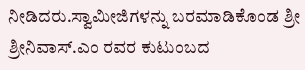ನೀಡಿದರು.ಸ್ವಾಮೀಜಿಗಳನ್ನು ಬರಮಾಡಿಕೊಂಡ ಶ್ರೀ ಶ್ರೀನಿವಾಸ್.ಎಂ ರವರ ಕುಟುಂಬದ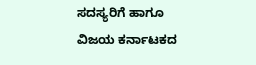ಸದಸ್ಯರಿಗೆ ಹಾಗೂ ವಿಜಯ ಕರ್ನಾಟಕದ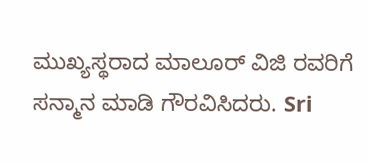ಮುಖ್ಯಸ್ಥರಾದ ಮಾಲೂರ್ ವಿಜಿ ರವರಿಗೆ ಸನ್ಮಾನ ಮಾಡಿ ಗೌರವಿಸಿದರು. Sri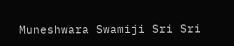Muneshwara Swamiji Sri Sri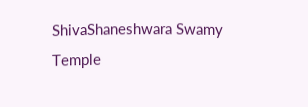ShivaShaneshwara Swamy Temple